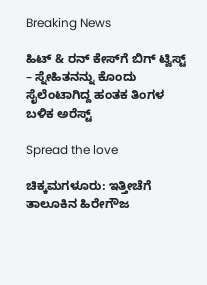Breaking News

ಹಿಟ್ & ರನ್ ಕೇಸ್‌ಗೆ ಬಿಗ್ ಟ್ವಿಸ್ಟ್ – ಸ್ನೇಹಿತನನ್ನು ಕೊಂದು ಸೈಲೆಂಟಾಗಿದ್ದ ಹಂತಕ ತಿಂಗಳ ಬಳಿಕ ಅರೆಸ್ಟ್

Spread the love

ಚಿಕ್ಕಮಗಳೂರು: ಇತ್ತೀಚೆಗೆ ತಾಲೂಕಿನ ಹಿರೇಗೌಜ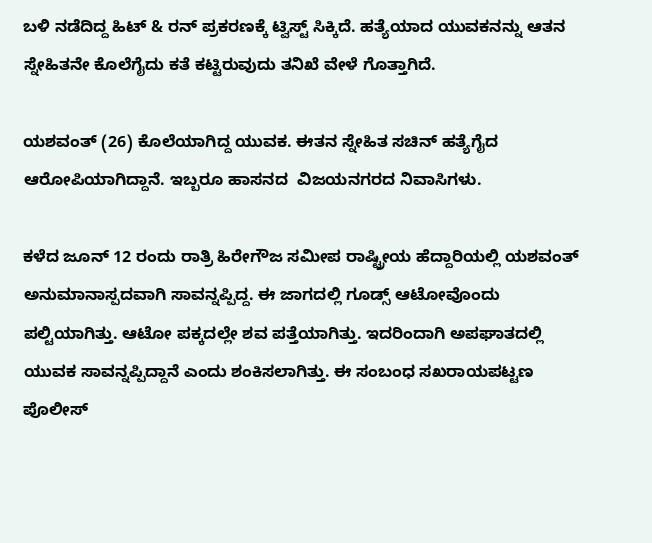ಬಳಿ ನಡೆದಿದ್ದ ಹಿಟ್‌ & ರನ್‌ ಪ್ರಕರಣಕ್ಕೆ ಟ್ವಿಸ್ಟ್‌ ಸಿಕ್ಕಿದೆ. ಹತ್ಯೆಯಾದ ಯುವಕನನ್ನು ಆತನ ಸ್ನೇಹಿತನೇ ಕೊಲೆಗೈದು ಕತೆ ಕಟ್ಟಿರುವುದು ತನಿಖೆ ವೇಳೆ ಗೊತ್ತಾಗಿದೆ.

ಯಶವಂತ್ (26) ಕೊಲೆಯಾಗಿದ್ದ ಯುವಕ. ಈತನ ಸ್ನೇಹಿತ ಸಚಿನ್ ಹತ್ಯೆಗೈದ ಆರೋಪಿಯಾಗಿದ್ದಾನೆ. ಇಬ್ಬರೂ ಹಾಸನದ  ವಿಜಯನಗರದ ನಿವಾಸಿಗಳು.

ಕಳೆದ ಜೂನ್ 12 ರಂದು ರಾತ್ರಿ ಹಿರೇಗೌಜ ಸಮೀಪ ರಾಷ್ಟ್ರೀಯ ಹೆದ್ದಾರಿಯಲ್ಲಿ ಯಶವಂತ್ ಅನುಮಾನಾಸ್ಪದವಾಗಿ ಸಾವನ್ನಪ್ಪಿದ್ದ. ಈ ಜಾಗದಲ್ಲಿ ಗೂಡ್ಸ್ ಆಟೋವೊಂದು ಪಲ್ಟಿಯಾಗಿತ್ತು. ಆಟೋ ಪಕ್ಕದಲ್ಲೇ ಶವ ಪತ್ತೆಯಾಗಿತ್ತು. ಇದರಿಂದಾಗಿ ಅಪಘಾತದಲ್ಲಿ ಯುವಕ ಸಾವನ್ನಪ್ಪಿದ್ದಾನೆ ಎಂದು ಶಂಕಿಸಲಾಗಿತ್ತು. ಈ ಸಂಬಂಧ ಸಖರಾಯಪಟ್ಟಣ ಪೊಲೀಸ್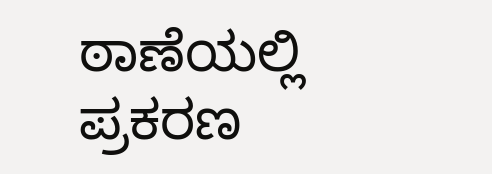ಠಾಣೆಯಲ್ಲಿ ಪ್ರಕರಣ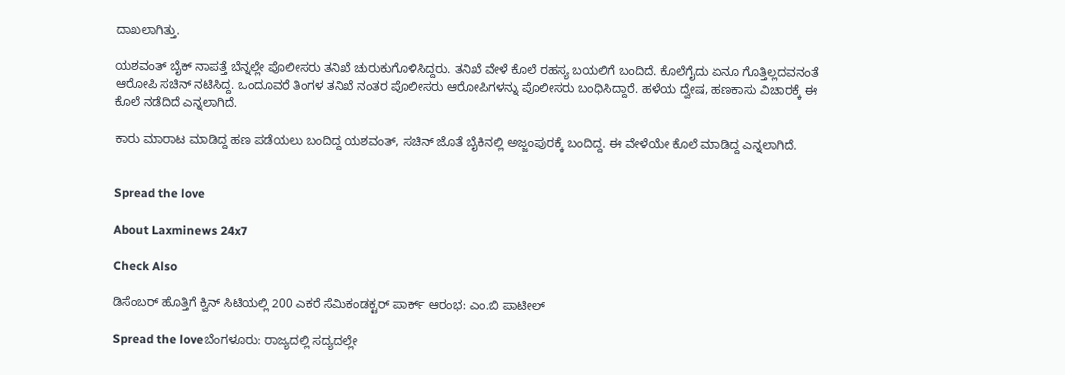ದಾಖಲಾಗಿತ್ತು.

ಯಶವಂತ್ ಬೈಕ್ ನಾಪತ್ತೆ ಬೆನ್ನಲ್ಲೇ ಪೊಲೀಸರು ತನಿಖೆ ಚುರುಕುಗೊಳಿಸಿದ್ದರು. ತನಿಖೆ ವೇಳೆ ಕೊಲೆ ರಹಸ್ಯ ಬಯಲಿಗೆ ಬಂದಿದೆ. ಕೊಲೆಗೈದು ಏನೂ ಗೊತ್ತಿಲ್ಲದವನಂತೆ ಆರೋಪಿ ಸಚಿನ್‌ ನಟಿಸಿದ್ದ. ಒಂದೂವರೆ ತಿಂಗಳ ತನಿಖೆ ನಂತರ ಪೊಲೀಸರು ಆರೋಪಿಗಳನ್ನು ಪೊಲೀಸರು ಬಂಧಿಸಿದ್ದಾರೆ. ಹಳೆಯ ದ್ವೇಷ, ಹಣಕಾಸು ವಿಚಾರಕ್ಕೆ ಈ ಕೊಲೆ ನಡೆದಿದೆ ಎನ್ನಲಾಗಿದೆ.

ಕಾರು ಮಾರಾಟ ಮಾಡಿದ್ದ ಹಣ ಪಡೆಯಲು ಬಂದಿದ್ದ ಯಶವಂತ್, ಸಚಿನ್ ಜೊತೆ ಬೈಕಿನಲ್ಲಿ ಅಜ್ಜಂಪುರಕ್ಕೆ ಬಂದಿದ್ದ. ಈ ವೇಳೆಯೇ ಕೊಲೆ ಮಾಡಿದ್ದ ಎನ್ನಲಾಗಿದೆ.


Spread the love

About Laxminews 24x7

Check Also

ಡಿಸೆಂಬರ್ ಹೊತ್ತಿಗೆ ಕ್ವಿನ್ ಸಿಟಿಯಲ್ಲಿ 200 ಎಕರೆ ಸೆಮಿಕಂಡಕ್ಟರ್ ಪಾರ್ಕ್ ಆರಂಭ: ಎಂ.ಬಿ ಪಾಟೀಲ್

Spread the loveಬೆಂಗಳೂರು: ರಾಜ್ಯದಲ್ಲಿ ಸದ್ಯದಲ್ಲೇ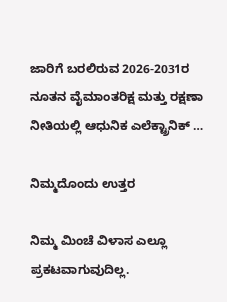ಜಾರಿಗೆ ಬರಲಿರುವ 2026-2031ರ ನೂತನ ವೈಮಾಂತರಿಕ್ಷ ಮತ್ತು ರಕ್ಷಣಾ ನೀತಿಯಲ್ಲಿ ಆಧುನಿಕ ಎಲೆಕ್ಟ್ರಾನಿಕ್ …

ನಿಮ್ಮದೊಂದು ಉತ್ತರ

ನಿಮ್ಮ ಮಿಂಚೆ ವಿಳಾಸ ಎಲ್ಲೂ ಪ್ರಕಟವಾಗುವುದಿಲ್ಲ.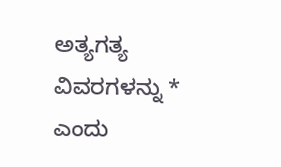ಅತ್ಯಗತ್ಯ ವಿವರಗಳನ್ನು * ಎಂದು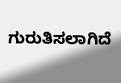ಗುರುತಿಸಲಾಗಿದೆ